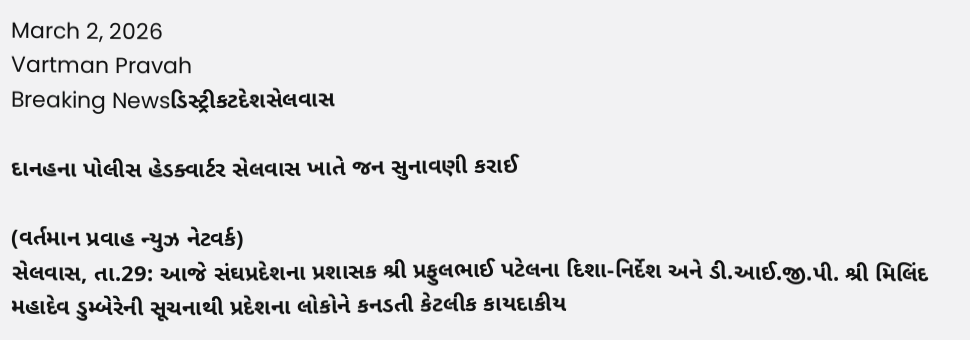March 2, 2026
Vartman Pravah
Breaking Newsડિસ્ટ્રીકટદેશસેલવાસ

દાનહના પોલીસ હેડક્‍વાર્ટર સેલવાસ ખાતે જન સુનાવણી કરાઈ

(વર્તમાન પ્રવાહ ન્‍યુઝ નેટવર્ક)
સેલવાસ, તા.29: આજે સંઘપ્રદેશના પ્રશાસક શ્રી પ્રફુલભાઈ પટેલના દિશા-નિર્દેશ અને ડી.આઈ.જી.પી. શ્રી મિલિંદ મહાદેવ ડુમ્‍બેરેની સૂચનાથી પ્રદેશના લોકોને કનડતી કેટલીક કાયદાકીય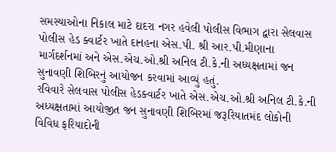સમસ્‍યાઓના નિકાલ માટે દાદરા નગર હવેલી પોલીસ વિભાગ દ્વારા સેલવાસ પોલીસ હેડ ક્‍વાર્ટર ખાતે દાનહના એસ.પી. શ્રી આર.પી.મીણાના માર્ગદર્શનમાં અને એસ.એચ.ઓ.શ્રી અનિલ ટી.કે.ની અધ્‍યક્ષતામાં જન સુનાવણી શિબિરનું આયોજન કરવામાં આવ્‍યું હતું.
રવિવારે સેલવાસ પોલીસ હેડક્‍વાર્ટર ખાતે એસ.એચ.ઓ.શ્રી અનિલ ટી.કે.ની અધ્‍યક્ષતામાં આયોજીત જન સુનાવણી શિબિરમાં જરૂરિયાતમંદ લોકોની વિવિધ ફરિયાદોની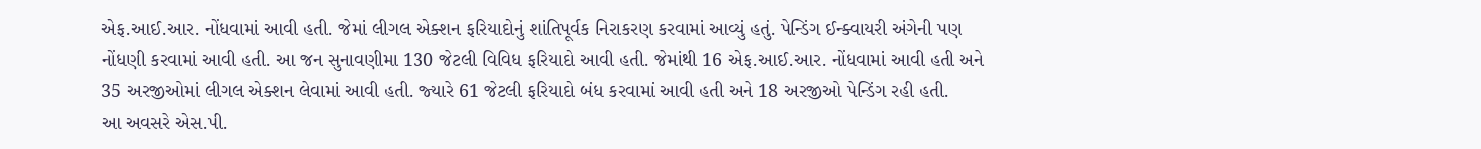એફ.આઈ.આર. નોંધવામાં આવી હતી. જેમાં લીગલ એક્‍શન ફરિયાદોનું શાંતિપૂર્વક નિરાકરણ કરવામાં આવ્‍યું હતું. પેન્‍ડિંગ ઈન્‍ક્‍વાયરી અંગેની પણ નોંધણી કરવામાં આવી હતી. આ જન સુનાવણીમા 130 જેટલી વિવિધ ફરિયાદો આવી હતી. જેમાંથી 16 એફ.આઈ.આર. નોંધવામાં આવી હતી અને 35 અરજીઓમાં લીગલ એક્‍શન લેવામાં આવી હતી. જ્‍યારે 61 જેટલી ફરિયાદો બંધ કરવામાં આવી હતી અને 18 અરજીઓ પેન્‍ડિંગ રહી હતી.
આ અવસરે એસ.પી.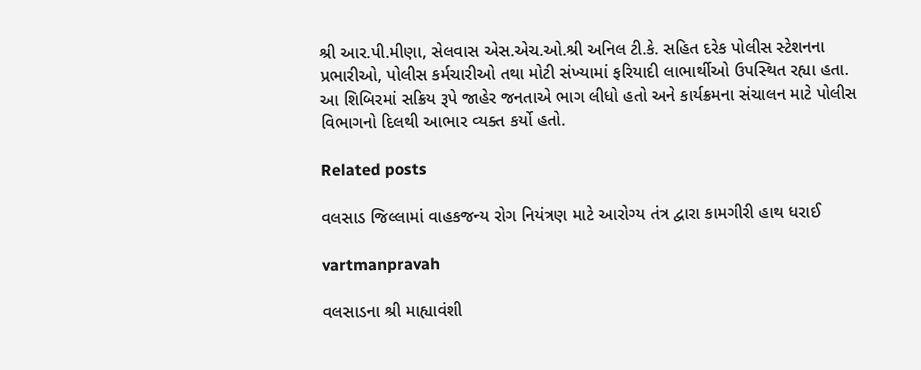શ્રી આર.પી.મીણા, સેલવાસ એસ.એચ.ઓ.શ્રી અનિલ ટી.કે. સહિત દરેક પોલીસ સ્‍ટેશનના પ્રભારીઓ, પોલીસ કર્મચારીઓ તથા મોટી સંખ્‍યામાં ફરિયાદી લાભાર્થીઓ ઉપસ્‍થિત રહ્યા હતા.
આ શિબિરમાં સક્રિય રૂપે જાહેર જનતાએ ભાગ લીધો હતો અને કાર્યક્રમના સંચાલન માટે પોલીસ વિભાગનો દિલથી આભાર વ્‍યક્‍ત કર્યો હતો.

Related posts

વલસાડ જિલ્લામાં વાહકજન્‍ય રોગ નિયંત્રણ માટે આરોગ્‍ય તંત્ર દ્વારા કામગીરી હાથ ધરાઈ

vartmanpravah

વલસાડના શ્રી માહ્યાવંશી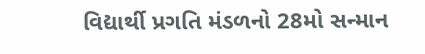વિદ્યાર્થી પ્રગતિ મંડળનો 28મો સન્‍માન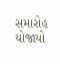સમારોહ યોજાયો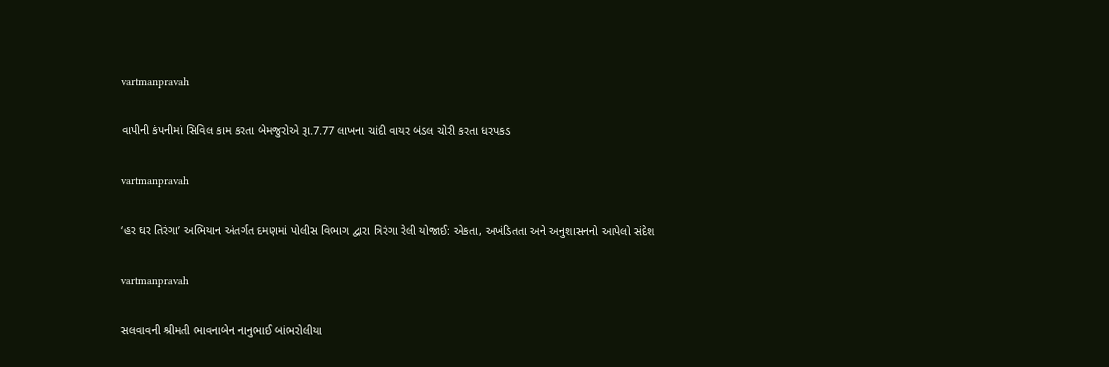vartmanpravah

વાપીની કંપનીમાં સિવિલ કામ કરતા બેમજુરોએ રૂા.7.77 લાખના ચાંદી વાયર બંડલ ચોરી કરતા ધરપકડ

vartmanpravah

‘હર ઘર તિરંગા’ અભિયાન અંતર્ગત દમણમાં પોલીસ વિભાગ દ્વારા ત્રિરંગા રેલી યોજાઈ: એકતા, અખંડિતતા અને અનુશાસનનો આપેલો સંદેશ

vartmanpravah

સલવાવની શ્રીમતી ભાવનાબેન નાનુભાઈ બાંભરોલીયા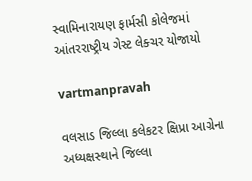સ્‍વામિનારાયણ ફાર્મસી કોલેજમાં આંતરરાષ્‍ટ્રીય ગેસ્‍ટ લેક્‍ચર યોજાયો

vartmanpravah

વલસાડ જિલ્‍લા કલેકટર ક્ષિપ્રા આગ્રેના અધ્‍યક્ષસ્‍થાને જિલ્લા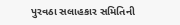પુરવઠા સલાહકાર સમિતિની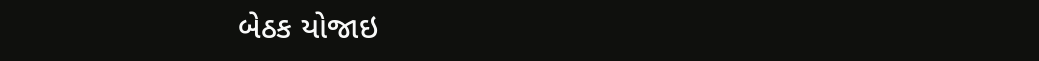બેઠક યોજાઇ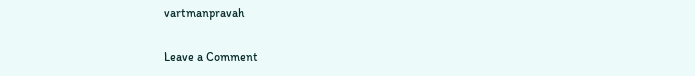vartmanpravah

Leave a Comment